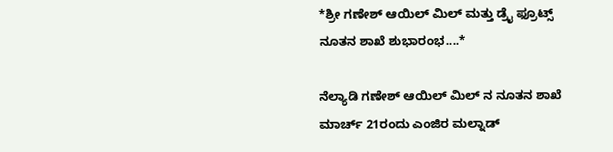*ಶ್ರೀ ಗಣೇಶ್ ಆಯಿಲ್ ಮಿಲ್ ಮತ್ತು ಡ್ರೈ ಫ್ರೂಟ್ಸ್ ನೂತನ ಶಾಖೆ ಶುಭಾರಂಭ....*

ನೆಲ್ಯಾಡಿ ಗಣೇಶ್ ಆಯಿಲ್ ಮಿಲ್ ನ ನೂತನ ಶಾಖೆ ಮಾರ್ಚ್ 21ರಂದು ಎಂಜಿರ ಮಲ್ನಾಡ್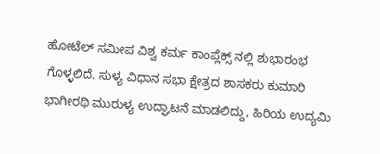ಹೋಟೆಲ್ ಸಮೀಪ ವಿಶ್ವ ಕರ್ಮ ಕಾಂಪ್ಲೆಕ್ಸ್ ನಲ್ಲಿ ಶುಭಾರಂಭ ಗೊಳ್ಳಲಿದೆ. ಸುಳ್ಯ ವಿಧಾನ ಸಭಾ ಕ್ಷೇತ್ರದ ಶಾಸಕರು ಕುಮಾರಿ ಭಾಗೀರಥಿ ಮುರುಳ್ಯ ಉದ್ಘಾಟನೆ ಮಾಡಲಿದ್ದು, ಹಿರಿಯ ಉದ್ಯಮಿ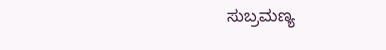ಸುಬ್ರಮಣ್ಯ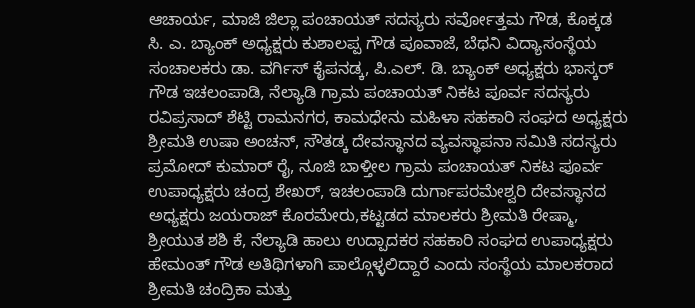ಆಚಾರ್ಯ, ಮಾಜಿ ಜಿಲ್ಲಾ ಪಂಚಾಯತ್ ಸದಸ್ಯರು ಸರ್ವೋತ್ತಮ ಗೌಡ, ಕೊಕ್ಕಡ ಸಿ. ಎ. ಬ್ಯಾಂಕ್ ಅಧ್ಯಕ್ಷರು ಕುಶಾಲಪ್ಪ ಗೌಡ ಪೂವಾಜೆ, ಬೆಥನಿ ವಿದ್ಯಾಸಂಸ್ಥೆಯ ಸಂಚಾಲಕರು ಡಾ. ವರ್ಗಿಸ್ ಕೈಪನಡ್ಕ, ಪಿ.ಎಲ್. ಡಿ. ಬ್ಯಾಂಕ್ ಅಧ್ಯಕ್ಷರು ಭಾಸ್ಕರ್ ಗೌಡ ಇಚಲಂಪಾಡಿ, ನೆಲ್ಯಾಡಿ ಗ್ರಾಮ ಪಂಚಾಯತ್ ನಿಕಟ ಪೂರ್ವ ಸದಸ್ಯರು ರವಿಪ್ರಸಾದ್ ಶೆಟ್ಟಿ ರಾಮನಗರ, ಕಾಮಧೇನು ಮಹಿಳಾ ಸಹಕಾರಿ ಸಂಘದ ಅಧ್ಯಕ್ಷರು ಶ್ರೀಮತಿ ಉಷಾ ಅಂಚನ್, ಸೌತಡ್ಕ ದೇವಸ್ಥಾನದ ವ್ಯವಸ್ಥಾಪನಾ ಸಮಿತಿ ಸದಸ್ಯರು ಪ್ರಮೋದ್ ಕುಮಾರ್ ರೈ, ನೂಜಿ ಬಾಳ್ತೀಲ ಗ್ರಾಮ ಪಂಚಾಯತ್ ನಿಕಟ ಪೂರ್ವ ಉಪಾಧ್ಯಕ್ಷರು ಚಂದ್ರ ಶೇಖರ್, ಇಚಲಂಪಾಡಿ ದುರ್ಗಾಪರಮೇಶ್ವರಿ ದೇವಸ್ಥಾನದ ಅಧ್ಯಕ್ಷರು ಜಯರಾಜ್ ಕೊರಮೇರು,ಕಟ್ಟಡದ ಮಾಲಕರು ಶ್ರೀಮತಿ ರೇಷ್ಮಾ, ಶ್ರೀಯುತ ಶಶಿ ಕೆ, ನೆಲ್ಯಾಡಿ ಹಾಲು ಉದ್ಪಾದಕರ ಸಹಕಾರಿ ಸಂಘದ ಉಪಾಧ್ಯಕ್ಷರು ಹೇಮಂತ್ ಗೌಡ ಅತಿಥಿಗಳಾಗಿ ಪಾಲ್ಗೊಳ್ಳಲಿದ್ದಾರೆ ಎಂದು ಸಂಸ್ಥೆಯ ಮಾಲಕರಾದ ಶ್ರೀಮತಿ ಚಂದ್ರಿಕಾ ಮತ್ತು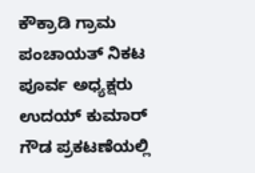ಕೌಕ್ರಾಡಿ ಗ್ರಾಮ ಪಂಚಾಯತ್ ನಿಕಟ ಪೂರ್ವ ಅಧ್ಯಕ್ಷರು ಉದಯ್ ಕುಮಾರ್ ಗೌಡ ಪ್ರಕಟಣೆಯಲ್ಲಿ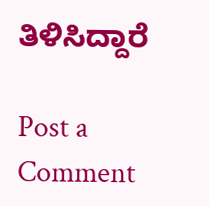ತಿಳಿಸಿದ್ದಾರೆ

Post a Comment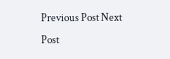Previous Post Next Post